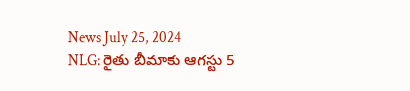News July 25, 2024
NLG: రైతు బీమాకు ఆగస్టు 5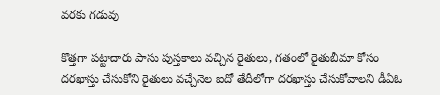వరకు గడువు

కొత్తగా పట్టాదారు పాసు పుస్తకాలు వచ్చిన రైతులు, గతంలో రైతుబీమా కోసం దరఖాస్తు చేసుకోని రైతులు వచ్చేనెల ఐదో తేదీలోగా దరఖాస్తు చేసుకోవాలని డీఏఓ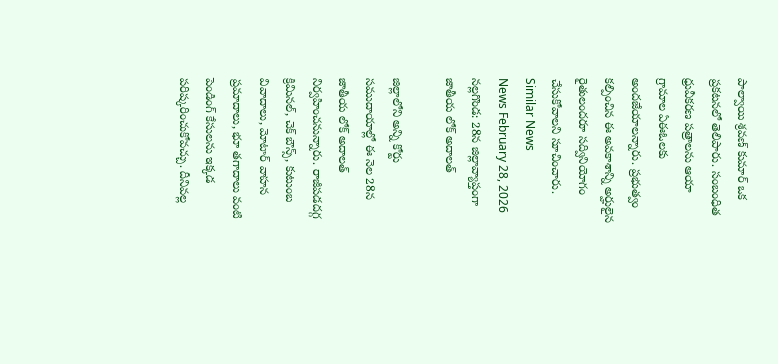పాల్వాయి శ్రవణ్ కుమార్ ఒక ప్రకటనలో తెలిపారు. సంబంధిత ధ్రువీకరణ పత్రాలను ఆయా గ్రామాల ఏఈఓలకు అందజేయాలన్నారు. ప్రభుత్వం కల్పించిన ఈ అవకాశాన్ని అర్హులైన రైతులందరూ సద్వినియోగం చేసుకోవాలని సూచించారు.
Similar News
News February 28, 2026
నల్లగొండ: 28న జిల్లావ్యాప్తంగా జాతీయ లోక్ అదాలత్

జిల్లాలోని అన్ని కోర్టు సముదాయాల్లో ఈ నెల 28న జాతీయ లోక్ అదాలత్ నిర్వహించనున్నారు. రాజీపడదగ్గ క్రిమినల్, చెక్ బౌన్స్, కుటుంబ వివాదాలు, మోటార్ వాహన ప్రమాదాలు, భూ తగాదాలు వంటి పెండింగ్ కేసులను ఇక్కడ పరిష్కరించుకోవచ్చు. దీనివల్ల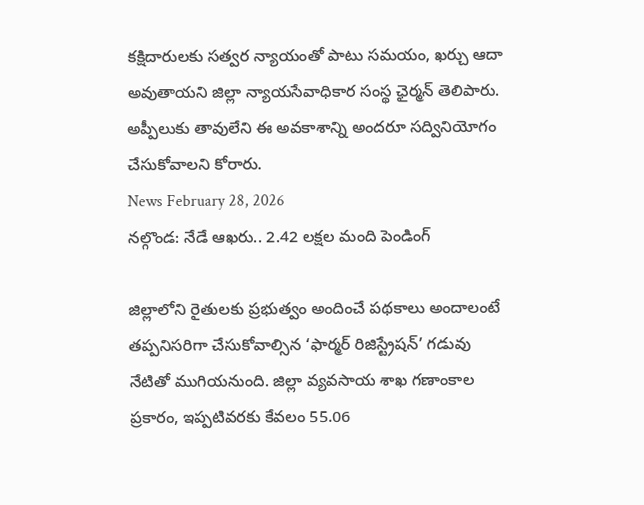కక్షిదారులకు సత్వర న్యాయంతో పాటు సమయం, ఖర్చు ఆదా అవుతాయని జిల్లా న్యాయసేవాధికార సంస్థ ఛైర్మన్ తెలిపారు. అప్పీలుకు తావులేని ఈ అవకాశాన్ని అందరూ సద్వినియోగం చేసుకోవాలని కోరారు.
News February 28, 2026
నల్గొండ: నేడే ఆఖరు.. 2.42 లక్షల మంది పెండింగ్

జిల్లాలోని రైతులకు ప్రభుత్వం అందించే పథకాలు అందాలంటే తప్పనిసరిగా చేసుకోవాల్సిన ‘ఫార్మర్ రిజిస్ట్రేషన్’ గడువు నేటితో ముగియనుంది. జిల్లా వ్యవసాయ శాఖ గణాంకాల ప్రకారం, ఇప్పటివరకు కేవలం 55.06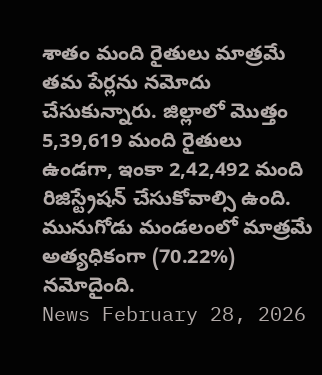శాతం మంది రైతులు మాత్రమే తమ పేర్లను నమోదు చేసుకున్నారు. జిల్లాలో మొత్తం 5,39,619 మంది రైతులు ఉండగా, ఇంకా 2,42,492 మంది రిజిస్ట్రేషన్ చేసుకోవాల్సి ఉంది. మునుగోడు మండలంలో మాత్రమే అత్యధికంగా (70.22%) నమోదైంది.
News February 28, 2026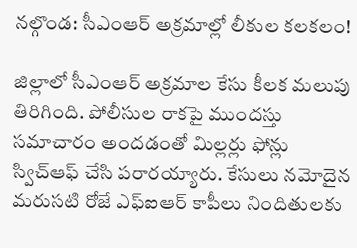నల్గొండ: సీఎంఆర్ అక్రమాల్లో లీకుల కలకలం!

జిల్లాలో సీఎంఆర్ అక్రమాల కేసు కీలక మలుపు తిరిగింది. పోలీసుల రాకపై ముందస్తు సమాచారం అందడంతో మిల్లర్లు ఫోన్లు స్విచ్ఆఫ్ చేసి పరారయ్యారు. కేసులు నమోదైన మరుసటి రోజే ఎఫ్ఐఆర్ కాపీలు నిందితులకు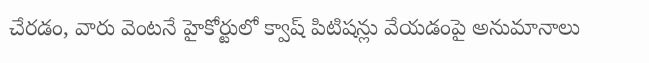చేరడం, వారు వెంటనే హైకోర్టులో క్వాష్ పిటిషన్లు వేయడంపై అనుమానాలు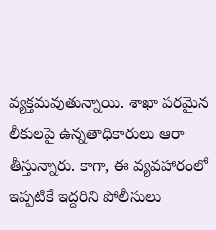వ్యక్తమవుతున్నాయి. శాఖా పరమైన లీకులపై ఉన్నతాధికారులు ఆరా తీస్తున్నారు. కాగా, ఈ వ్యవహారంలో ఇప్పటికే ఇద్దరిని పోలీసులు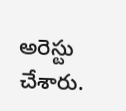అరెస్టు చేశారు.